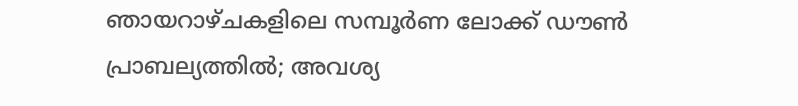ഞായറാഴ്ചകളിലെ സമ്പൂർണ ലോക്ക് ഡൗൺ പ്രാബല്യത്തിൽ; അവശ്യ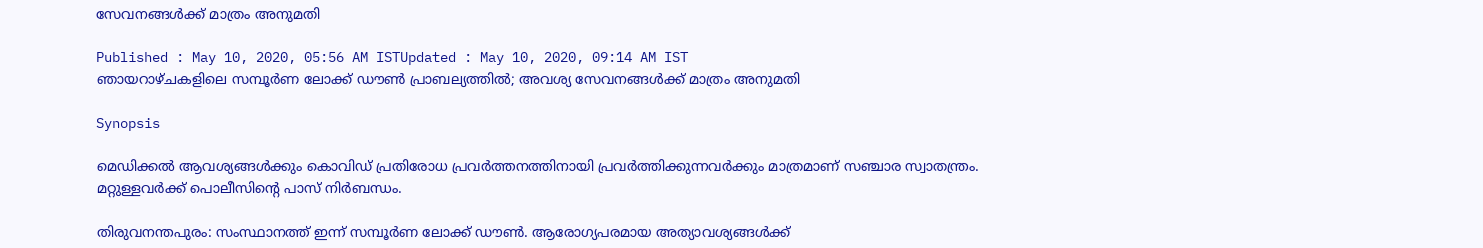സേവനങ്ങൾക്ക് മാത്രം അനുമതി

Published : May 10, 2020, 05:56 AM ISTUpdated : May 10, 2020, 09:14 AM IST
ഞായറാഴ്ചകളിലെ സമ്പൂർണ ലോക്ക് ഡൗൺ പ്രാബല്യത്തിൽ; അവശ്യ സേവനങ്ങൾക്ക് മാത്രം അനുമതി

Synopsis

മെഡിക്കൽ ആവശ്യങ്ങൾക്കും കൊവിഡ് പ്രതിരോധ പ്രവർത്തനത്തിനായി പ്രവർത്തിക്കുന്നവർക്കും മാത്രമാണ് സഞ്ചാര സ്വാതന്ത്രം. മറ്റുള്ളവർക്ക് പൊലീസിന്റെ പാസ് നിർബന്ധം.

തിരുവനന്തപുരം: സംസ്ഥാനത്ത് ഇന്ന് സമ്പൂർണ ലോക്ക് ഡൗൺ. ആരോഗ്യപരമായ അത്യാവശ്യങ്ങൾക്ക്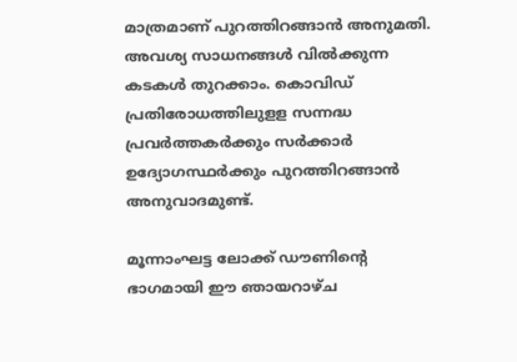മാത്രമാണ് പുറത്തിറങ്ങാൻ അനുമതി. അവശ്യ സാധനങ്ങൾ വിൽക്കുന്ന കടകൾ തുറക്കാം. കൊവിഡ് പ്രതിരോധത്തിലുളള സന്നദ്ധ പ്രവർത്തകർക്കും സർക്കാർ ഉദ്യോഗസ്ഥർക്കും പുറത്തിറങ്ങാൻ അനുവാദമുണ്ട്.

മൂന്നാംഘട്ട ലോക്ക് ഡ‍‌ൗണിന്റെ ഭാഗമായി ഈ ഞായറാഴ്ച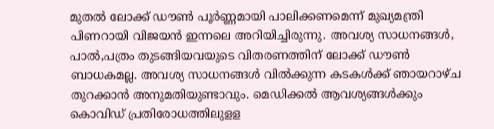മുതൽ ലോക്ക് ഡൗൺ പൂർണ്ണമായി പാലിക്കണമെന്ന് മുഖ്യമന്ത്രി പിണറായി വിജയൻ ഇന്നലെ അറിയിച്ചിരുന്നു. അവശ്യ സാധനങ്ങൾ, പാൽ,പത്രം തുടങ്ങിയവയുടെ വിതരണത്തിന് ലോക്ക് ഡൗൺ ബാധകമല്ല. അവശ്യ സാധനങ്ങൾ വിൽക്കുന്ന കടകൾക്ക് ഞായറാഴ്ച തുറക്കാൻ അനുമതിയുണ്ടാവും. മെഡിക്കൽ ആവശ്യങ്ങൾക്കും കൊവിഡ് പ്രതിരോധത്തിലുളള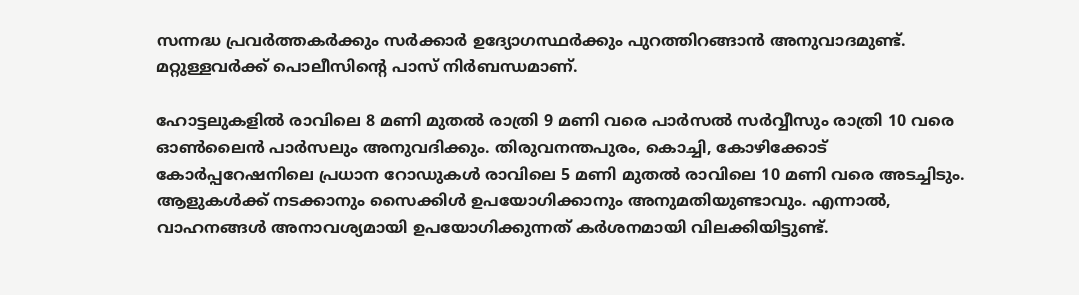സന്നദ്ധ പ്രവർത്തകർക്കും സർക്കാർ ഉദ്യോഗസ്ഥർക്കും പുറത്തിറങ്ങാൻ അനുവാദമുണ്ട്. മറ്റുള്ളവർക്ക് പൊലീസിന്റെ പാസ് നിർബന്ധമാണ്.

ഹോട്ടലുകളിൽ രാവിലെ 8 മണി മുതൽ രാത്രി 9 മണി വരെ പാർസൽ സർവ്വീസും രാത്രി 10 വരെ ഓണ്‍ലൈൻ പാർസലും അനുവദിക്കും. തിരുവനന്തപുരം, കൊച്ചി, കോഴിക്കോട് കോർപ്പറേഷനിലെ പ്രധാന റോഡുകൾ രാവിലെ 5 മണി മുതൽ രാവിലെ 10 മണി വരെ അടച്ചിടും. ആളുകൾക്ക് നടക്കാനും സൈക്കിൾ ഉപയോഗിക്കാനും അനുമതിയുണ്ടാവും. എന്നാൽ, വാഹനങ്ങൾ അനാവശ്യമായി ഉപയോഗിക്കുന്നത് കർശനമായി വിലക്കിയിട്ടുണ്ട്.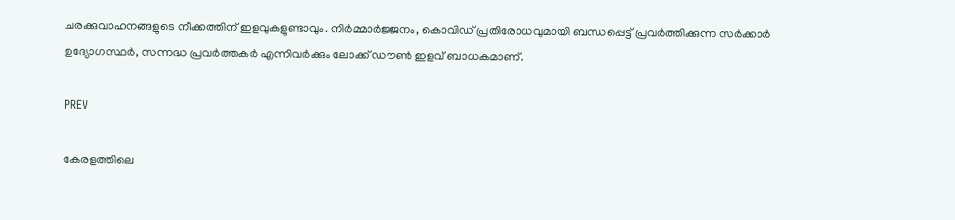ചരക്കുവാഹനങ്ങളുടെ നീക്കത്തിന് ഇളവുകളുണ്ടാവും. നിർമ്മാർജ്ജനം, കൊവിഡ് പ്രതിരോധവുമായി ബന്ധപ്പെട്ട് പ്രവ‍ർത്തിക്കുന്ന സർക്കാർ ഉദ്യോഗസ്ഥർ, സന്നദ്ധ പ്രവർത്തകർ എന്നിവർക്കും ലോക്ക് ഡൗൺ ഇളവ് ബാധകമാണ്.

PREV

കേരളത്തിലെ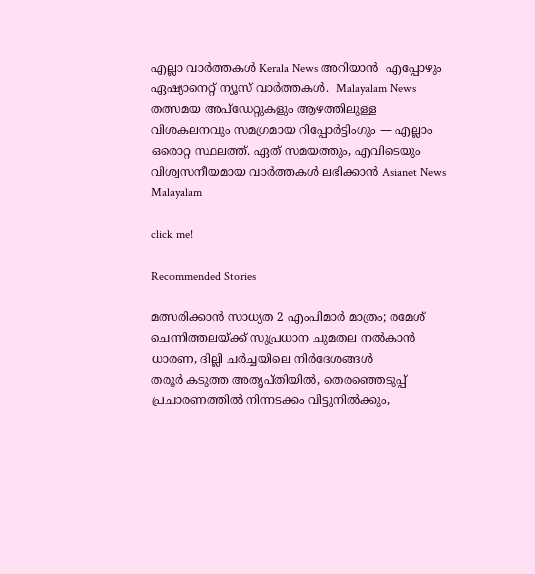എല്ലാ വാർത്തകൾ Kerala News അറിയാൻ  എപ്പോഴും ഏഷ്യാനെറ്റ് ന്യൂസ് വാർത്തകൾ.  Malayalam News   തത്സമയ അപ്‌ഡേറ്റുകളും ആഴത്തിലുള്ള വിശകലനവും സമഗ്രമായ റിപ്പോർട്ടിംഗും — എല്ലാം ഒരൊറ്റ സ്ഥലത്ത്. ഏത് സമയത്തും, എവിടെയും വിശ്വസനീയമായ വാർത്തകൾ ലഭിക്കാൻ Asianet News Malayalam

click me!

Recommended Stories

മത്സരിക്കാൻ സാധ്യത 2 എംപിമാർ മാത്രം; രമേശ് ചെന്നിത്തലയ്ക്ക് സുപ്രധാന ചുമതല നൽകാൻ ധാരണ, ദില്ലി ചർച്ചയിലെ നിർദേശങ്ങൾ
തരൂർ കടുത്ത അതൃപ്‌തിയിൽ, തെരഞ്ഞെടുപ്പ് പ്രചാരണത്തിൽ നിന്നടക്കം വിട്ടുനിൽക്കും,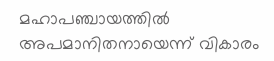മഹാപഞ്ചായത്തിൽ അപമാനിതനായെന്ന് വികാരം